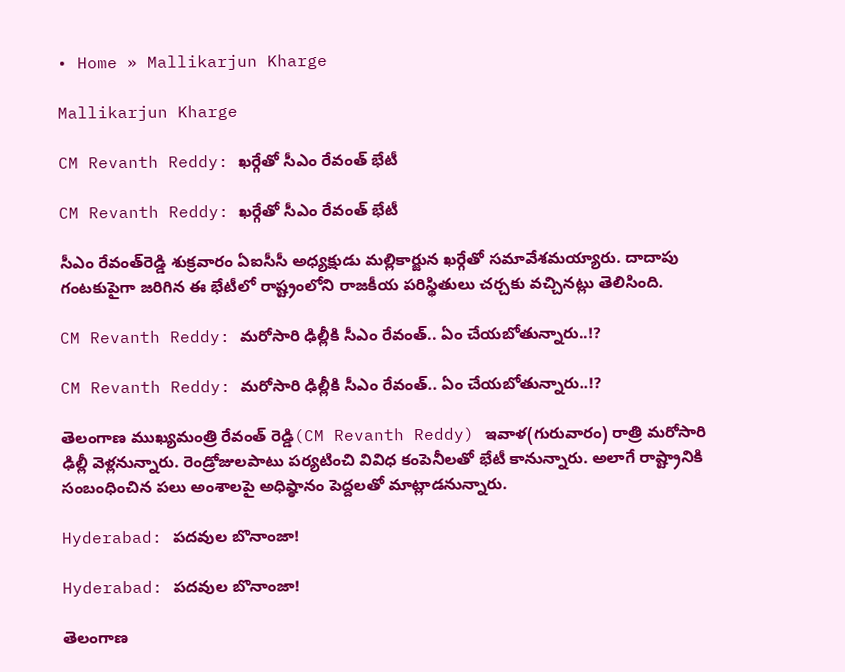• Home » Mallikarjun Kharge

Mallikarjun Kharge

CM Revanth Reddy: ఖర్గేతో సీఎం రేవంత్‌ భేటీ

CM Revanth Reddy: ఖర్గేతో సీఎం రేవంత్‌ భేటీ

సీఎం రేవంత్‌రెడ్డి శుక్రవారం ఏఐసీసీ అధ్యక్షుడు మల్లికార్జున ఖర్గేతో సమావేశమయ్యారు. దాదాపు గంటకుపైగా జరిగిన ఈ భేటీలో రాష్ట్రంలోని రాజకీయ పరిస్థితులు చర్చకు వచ్చినట్లు తెలిసింది.

CM Revanth Reddy: మరోసారి ఢిల్లీకి సీఎం రేవంత్.. ఏం చేయబోతున్నారు..!?

CM Revanth Reddy: మరోసారి ఢిల్లీకి సీఎం రేవంత్.. ఏం చేయబోతున్నారు..!?

తెలంగాణ ముఖ్యమంత్రి రేవంత్ రెడ్డి(CM Revanth Reddy) ఇవాళ(గురువారం) రాత్రి మరోసారి ఢిల్లీ వెళ్లనున్నారు. రెండ్రోజులపాటు పర్యటించి వివిధ కంపెనీలతో భేటీ కానున్నారు. అలాగే రాష్ట్రానికి సంబంధించిన పలు అంశాలపై అధిష్ఠానం పెద్దలతో మాట్లాడనున్నారు.

Hyderabad: పదవుల బొనాంజా!

Hyderabad: పదవుల బొనాంజా!

తెలంగాణ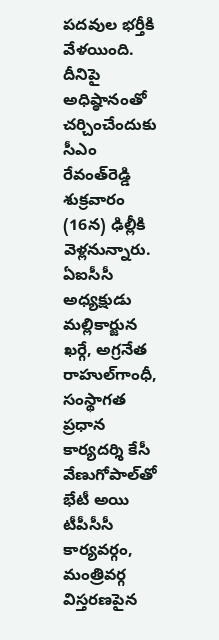పదవుల భర్తీకి వేళయింది. దీనిపై అధిష్ఠానంతో చర్చించేందుకు సీఎం రేవంత్‌రెడ్డి శుక్రవారం (16న) ఢిల్లీకి వెళ్లనున్నారు. ఏఐసీసీ అధ్యక్షుడు మల్లికార్జున ఖర్గే, అగ్రనేత రాహుల్‌గాంధీ, సంస్థాగత ప్రధాన కార్యదర్శి కేసీ వేణుగోపాల్‌తో భేటీ అయి టీపీసీసీ కార్యవర్గం, మంత్రివర్గ విస్తరణపైన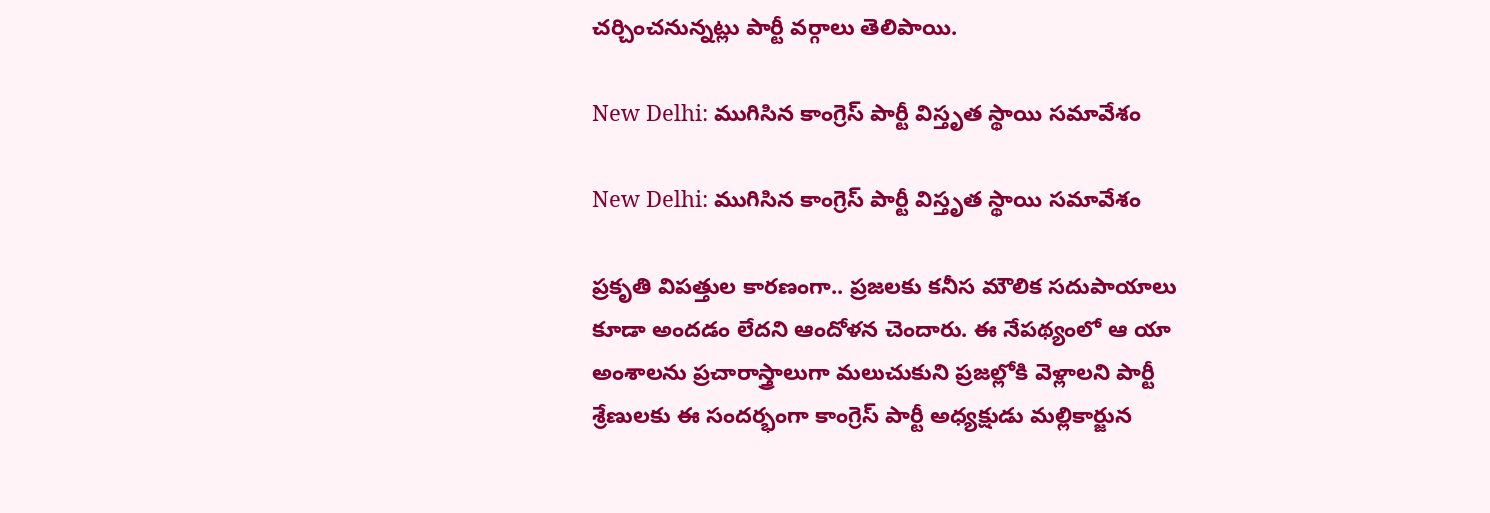చర్చించనున్నట్లు పార్టీ వర్గాలు తెలిపాయి.

New Delhi: ముగిసిన కాంగ్రెస్ పార్టీ విస్తృత స్థాయి సమావేశం

New Delhi: ముగిసిన కాంగ్రెస్ పార్టీ విస్తృత స్థాయి సమావేశం

ప్రకృతి విపత్తుల కారణంగా.. ప్రజలకు కనీస మౌలిక సదుపాయాలు కూడా అందడం లేదని ఆందోళన చెందారు. ఈ నేపథ్యంలో ఆ యా అంశాలను ప్రచారాస్త్రాలుగా మలుచుకుని ప్రజల్లోకి వెళ్లాలని పార్టీ శ్రేణులకు ఈ సందర్భంగా కాంగ్రెస్ పార్టీ అధ్యక్షుడు మల్లికార్జున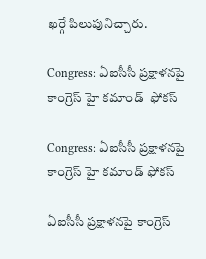ఖర్గే పిలుపునిచ్చారు.

Congress: ఏఐసీసీ ప్రక్షాళనపై కాంగ్రెస్ హై కమాండ్  ఫోకస్

Congress: ఏఐసీసీ ప్రక్షాళనపై కాంగ్రెస్ హై కమాండ్ ఫోకస్

ఏఐసీసీ ప్రక్షాళనపై కాంగ్రెస్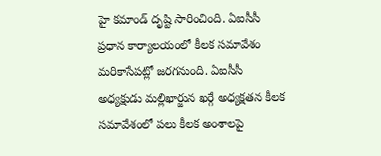హై కమాండ్ దృష్టి సారించింది. ఏఐసీసీ ప్రధాన కార్యాలయంలో కీలక సమావేశం మరికాసేపట్లో జరగనుంది. ఏఐసీసీ అధ్యక్షుడు మల్లిఖార్జున ఖర్గే అధ్యక్షతన కీలక సమావేశంలో పలు కీలక అంశాలపై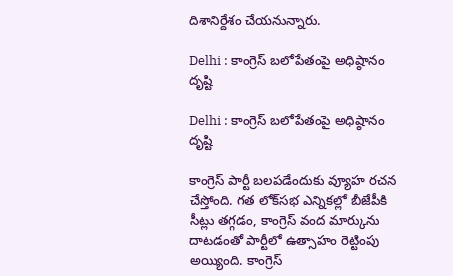దిశానిర్దేశం చేయనున్నారు.

Delhi : కాంగ్రెస్‌ బలోపేతంపై అధిష్ఠానం దృష్టి

Delhi : కాంగ్రెస్‌ బలోపేతంపై అధిష్ఠానం దృష్టి

కాంగ్రెస్‌ పార్టీ బలపడేందుకు వ్యూహ రచన చేస్తోంది. గత లోక్‌సభ ఎన్నికల్లో బీజేపీకి సీట్లు తగ్గడం, కాంగ్రెస్‌ వంద మార్కును దాటడంతో పార్టీలో ఉత్సాహం రెట్టింపు అయ్యింది. కాంగ్రెస్‌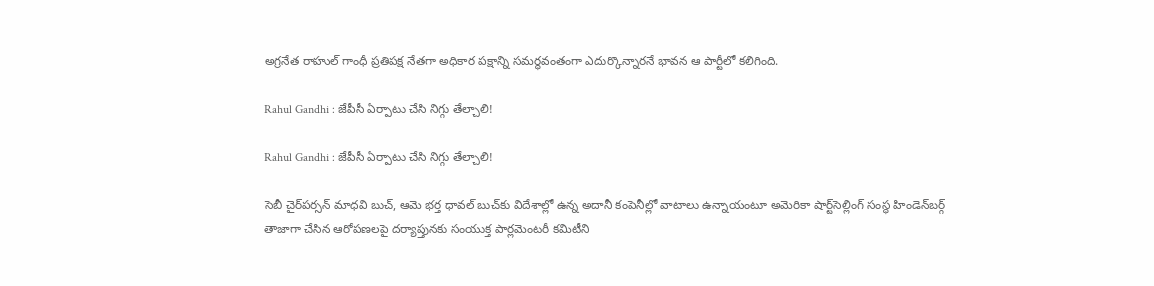అగ్రనేత రాహుల్‌ గాంధీ ప్రతిపక్ష నేతగా అధికార పక్షాన్ని సమర్థవంతంగా ఎదుర్కొన్నారనే భావన ఆ పార్టీలో కలిగింది.

Rahul Gandhi : జేపీసీ ఏర్పాటు చేసి నిగ్గు తేల్చాలి!

Rahul Gandhi : జేపీసీ ఏర్పాటు చేసి నిగ్గు తేల్చాలి!

సెబీ చైర్‌పర్సన్‌ మాధవి బుచ్‌, ఆమె భర్త ధావల్‌ బుచ్‌కు విదేశాల్లో ఉన్న అదానీ కంపెనీల్లో వాటాలు ఉన్నాయంటూ అమెరికా షార్ట్‌సెల్లింగ్‌ సంస్థ హిండెన్‌బర్గ్‌ తాజాగా చేసిన ఆరోపణలపై దర్యాప్తునకు సంయుక్త పార్లమెంటరీ కమిటీని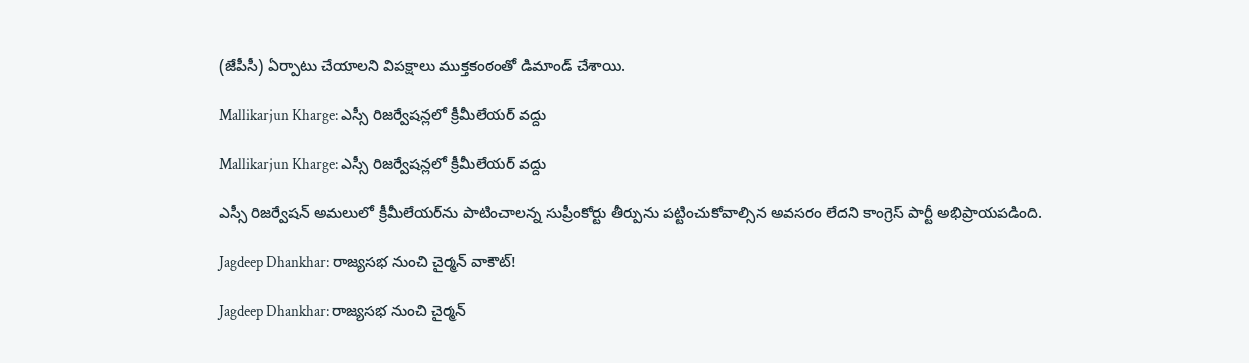(జేపీసీ) ఏర్పాటు చేయాలని విపక్షాలు ముక్తకంఠంతో డిమాండ్‌ చేశాయి.

Mallikarjun Kharge: ఎస్సీ రిజర్వేషన్లలో క్రీమీలేయర్‌ వద్దు

Mallikarjun Kharge: ఎస్సీ రిజర్వేషన్లలో క్రీమీలేయర్‌ వద్దు

ఎస్సీ రిజర్వేషన్‌ అమలులో క్రీమీలేయర్‌ను పాటించాలన్న సుప్రీంకోర్టు తీర్పును పట్టించుకోవాల్సిన అవసరం లేదని కాంగ్రెస్‌ పార్టీ అభిప్రాయపడింది.

Jagdeep Dhankhar: రాజ్యసభ నుంచి చైర్మన్‌ వాకౌట్‌!

Jagdeep Dhankhar: రాజ్యసభ నుంచి చైర్మన్‌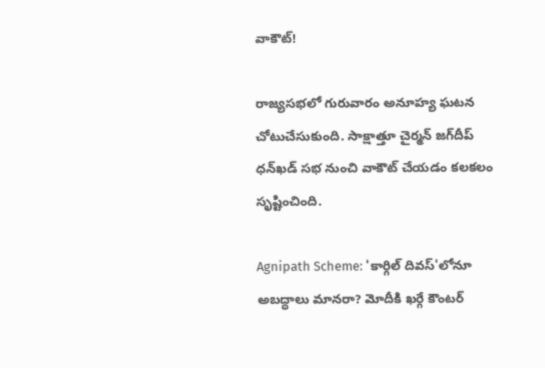వాకౌట్‌!

రాజ్యసభలో గురువారం అనూహ్య ఘటన చోటుచేసుకుంది. సాక్షాత్తూ చైర్మన్‌ జగ్‌దీప్‌ ధన్‌ఖడ్‌ సభ నుంచి వాకౌట్‌ చేయడం కలకలం సృష్టించింది.

Agnipath Scheme: 'కార్గిల్ దివస్'లోనూ అబద్ధాలు మానరా? మోదీకి ఖర్గే కౌంటర్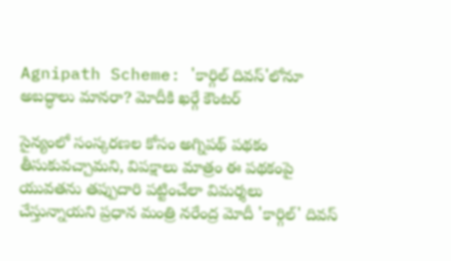Agnipath Scheme: 'కార్గిల్ దివస్'లోనూ అబద్ధాలు మానరా? మోదీకి ఖర్గే కౌంటర్

సైన్యంలో సంస్కరణల కోసం అగ్నిపథ్ పథకం తీసుకువచ్చామని, విపక్షాలు మాత్రం ఈ పథకంపై యువతను తప్పుదారి పట్టించేలా విమర్శలు చేస్తున్నాయని ప్రధాన మంత్రి నరేంద్ర మోదీ 'కార్గిల్' దివస్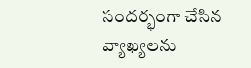సందర్భంగా చేసిన వ్యాఖ్యలను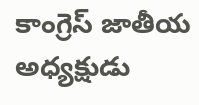కాంగ్రెస్ జాతీయ అధ్యక్షుడు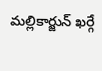మల్లికార్జున్ ఖర్గే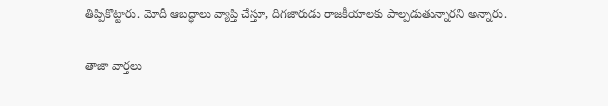తిప్పికొట్టారు. మోదీ ఆబద్ధాలు వ్యాప్తి చేస్తూ, దిగజారుడు రాజకీయాలకు పాల్పడుతున్నారని అన్నారు.

తాజా వార్తలు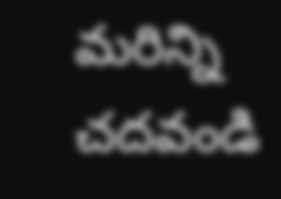మరిన్ని చదవండి